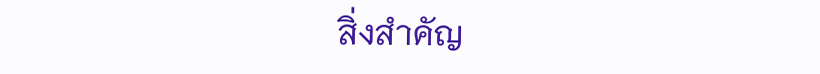สิ่งสำคัญ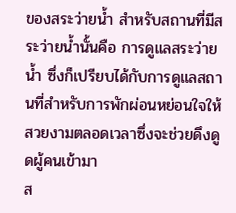ของสระว่ายน้ำ สำหรับสถานที่มีสระว่ายน้ำนั้นคือ การดูแลสระว่ายน้ำ ซึ่งก็เปรียบได้กับการดูแลสถานที่สำหรับการพักผ่อนหย่อนใจให้สวยงามตลอดเวลาซึ่งจะช่วยดึงดูดผู้คนเข้ามา
ส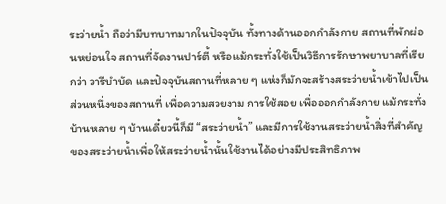ระว่ายน้ำ ถือว่ามีบทบาทมากในปัจจุบัน ทั้งทางด้านออกกำลังกาย สถานที่พักผ่อนหย่อนใจ สถานที่จัดงานปาร์ตี้ หรือแม้กระทั่งใช้เป็นวิธีการรักษาพยาบาลที่เรียกว่า วารีบำบัด และปัจจุบันสถานที่หลาย ๆ แห่งก็มักจะสร้างสระว่ายน้ำเข้าไปเป็นส่วนหนึ่งของสถานที่ เพื่อความสวยงาม การใช้สอย เพื่อออกกำลังกาย แม้กระทั่งบ้านหลาย ๆ บ้านเดี๋ยวนี้ก็มี “สระว่ายน้ำ” และมีการใช้งานสระว่ายน้ำสิ่งที่สำคัญของสระว่ายน้ำเพื่อให้สระว่ายน้ำนั้นใช้งานได้อย่างมีประสิทธิภาพ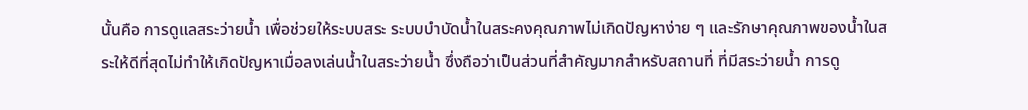นั้นคือ การดูแลสระว่ายน้ำ เพื่อช่วยให้ระบบสระ ระบบบำบัดน้ำในสระคงคุณภาพไม่เกิดปัญหาง่าย ๆ และรักษาคุณภาพของน้ำในสระให้ดีที่สุดไม่ทำให้เกิดปัญหาเมื่อลงเล่นน้ำในสระว่ายน้ำ ซึ่งถือว่าเป็นส่วนที่สำคัญมากสำหรับสถานที่ ที่มีสระว่ายน้ำ การดู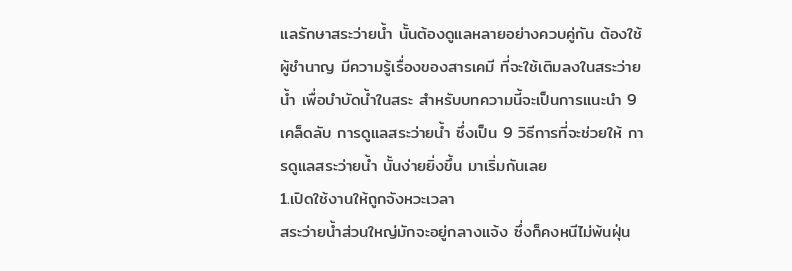แลรักษาสระว่ายน้ำ นั้นต้องดูแลหลายอย่างควบคู่กัน ต้องใช้ผู้ชำนาญ มีความรู้เรื่องของสารเคมี ที่จะใช้เติมลงในสระว่ายน้ำ เพื่อบำบัดน้ำในสระ สำหรับบทความนี้จะเป็นการแนะนำ 9 เคล็ดลับ การดูแลสระว่ายน้ำ ซึ่งเป็น 9 วิธีการที่จะช่วยให้ การดูแลสระว่ายน้ำ นั้นง่ายยิ่งขึ้น มาเริ่มกันเลย
1.เปิดใช้งานให้ถูกจังหวะเวลา
สระว่ายน้ำส่วนใหญ่มักจะอยู่กลางแจ้ง ซึ่งก็คงหนีไม่พ้นฝุ่น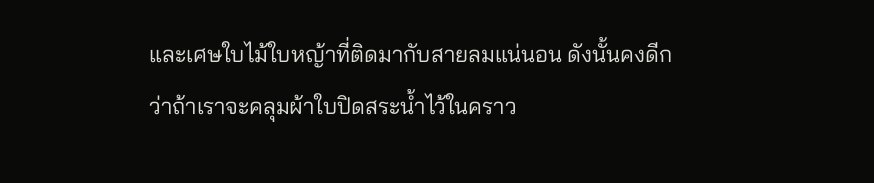และเศษใบไม้ใบหญ้าที่ติดมากับสายลมแน่นอน ดังนั้นคงดีกว่าถ้าเราจะคลุมผ้าใบปิดสระน้ำไว้ในคราว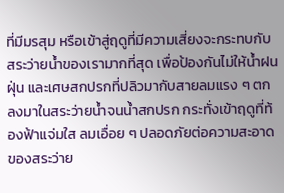ที่มีมรสุม หรือเข้าสู่ฤดูที่มีความเสี่ยงจะกระทบกับสระว่ายน้ำของเรามากที่สุด เพื่อป้องกันไม่ให้น้ำฝน ฝุ่น และเศษสกปรกที่ปลิวมากับสายลมแรง ๆ ตกลงมาในสระว่ายน้ำจนน้ำสกปรก กระทั่งเข้าฤดูที่ท้องฟ้าแจ่มใส ลมเอื่อย ๆ ปลอดภัยต่อความสะอาดของสระว่าย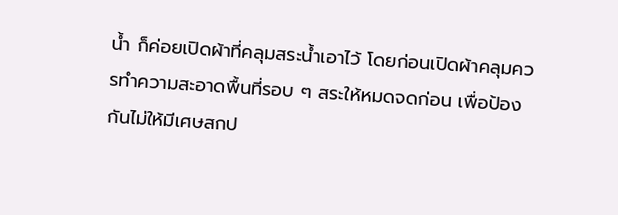น้ำ ก็ค่อยเปิดผ้าที่คลุมสระน้ำเอาไว้ โดยก่อนเปิดผ้าคลุมควรทำความสะอาดพื้นที่รอบ ๆ สระให้หมดจดก่อน เพื่อป้องกันไม่ให้มีเศษสกป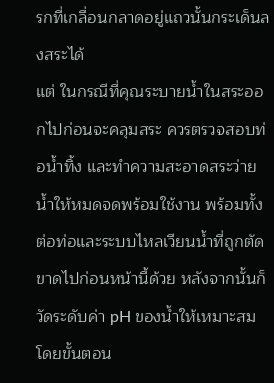รกที่เกลื่อนกลาดอยู่แถวนั้นกระเด็นลงสระได้
แต่ ในกรณีที่คุณระบายน้ำในสระออกไปก่อนจะคลุมสระ ควรตรวจสอบท่อน้ำทิ้ง และทำความสะอาดสระว่ายน้ำให้หมดจดพร้อมใช้งาน พร้อมทั้งต่อท่อและระบบไหลเวียนน้ำที่ถูกตัดขาดไปก่อนหน้านี้ด้วย หลังจากนั้นก็วัดระดับค่า pH ของน้ำให้เหมาะสม โดยขั้นตอน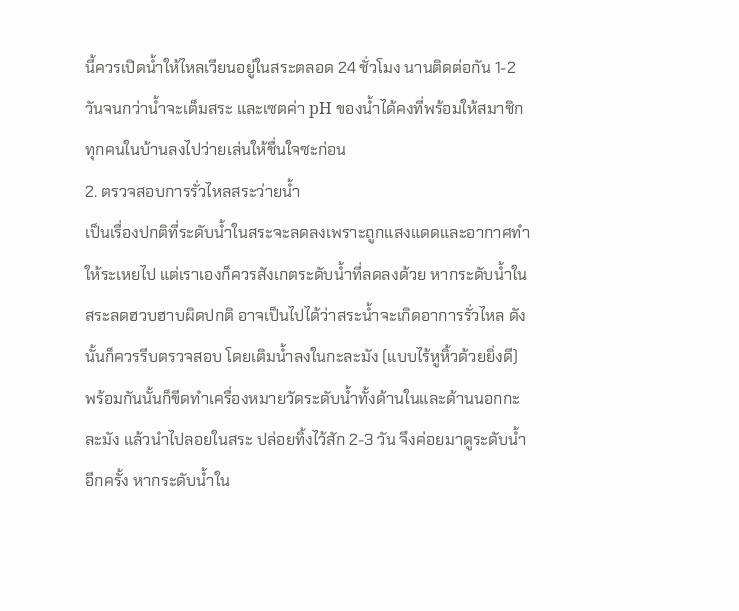นี้ควรเปิดน้ำให้ไหลเวียนอยู่ในสระตลอด 24 ชั่วโมง นานติดต่อกัน 1-2 วันจนกว่าน้ำจะเต็มสระ และเซตค่า pH ของน้ำได้คงที่พร้อมให้สมาชิกทุกคนในบ้านลงไปว่ายเล่นให้ชื่นใจซะก่อน
2. ตรวจสอบการรั่วไหลสระว่ายน้ำ
เป็นเรื่องปกติที่ระดับน้ำในสระจะลดลงเพราะถูกแสงแดดและอากาศทำให้ระเหยไป แต่เราเองก็ควรสังเกตระดับน้ำที่ลดลงด้วย หากระดับน้ำในสระลดฮวบฮาบผิดปกติ อาจเป็นไปได้ว่าสระน้ำจะเกิดอาการรั่วไหล ดังนั้นก็ควรรีบตรวจสอบ โดยเติมน้ำลงในกะละมัง (แบบไร้หูหิ้วด้วยยิ่งดี) พร้อมกันนั้นก็ขีดทำเครื่องหมายวัดระดับน้ำทั้งด้านในและด้านนอกกะละมัง แล้วนำไปลอยในสระ ปล่อยทิ้งไว้สัก 2-3 วัน จึงค่อยมาดูระดับน้ำอีกครั้ง หากระดับน้ำใน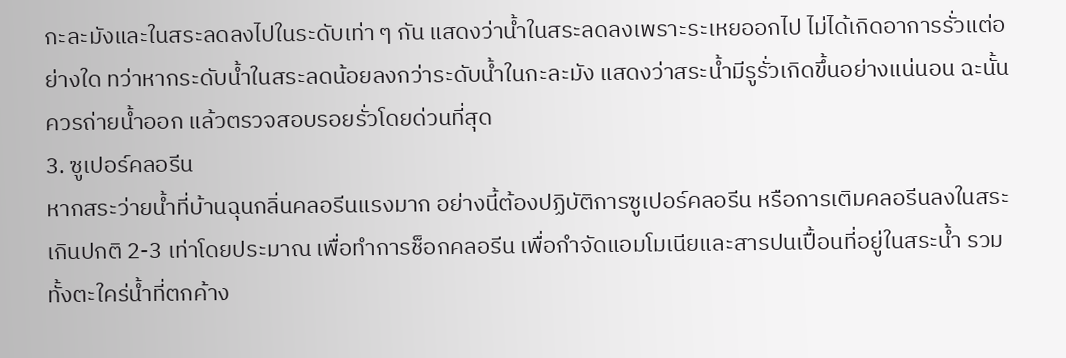กะละมังและในสระลดลงไปในระดับเท่า ๆ กัน แสดงว่าน้ำในสระลดลงเพราะระเหยออกไป ไม่ได้เกิดอาการรั่วแต่อย่างใด ทว่าหากระดับน้ำในสระลดน้อยลงกว่าระดับน้ำในกะละมัง แสดงว่าสระน้ำมีรูรั่วเกิดขึ้นอย่างแน่นอน ฉะนั้นควรถ่ายน้ำออก แล้วตรวจสอบรอยรั่วโดยด่วนที่สุด
3. ซูเปอร์คลอรีน
หากสระว่ายน้ำที่บ้านฉุนกลิ่นคลอรีนแรงมาก อย่างนี้ต้องปฏิบัติการซูเปอร์คลอรีน หรือการเติมคลอรีนลงในสระเกินปกติ 2-3 เท่าโดยประมาณ เพื่อทำการช็อกคลอรีน เพื่อกำจัดแอมโมเนียและสารปนเปื้อนที่อยู่ในสระน้ำ รวมทั้งตะใคร่น้ำที่ตกค้าง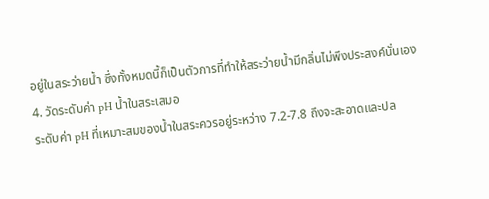อยู่ในสระว่ายน้ำ ซึ่งทั้งหมดนี้ก็เป็นตัวการที่ทำให้สระว่ายน้ำมีกลิ่นไม่พึงประสงค์นั่นเอง
4. วัดระดับค่า pH น้ำในสระเสมอ
ระดับค่า pH ที่เหมาะสมของน้ำในสระควรอยู่ระหว่าง 7.2-7.8 ถึงจะสะอาดและปล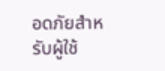อดภัยสำหรับผู้ใช้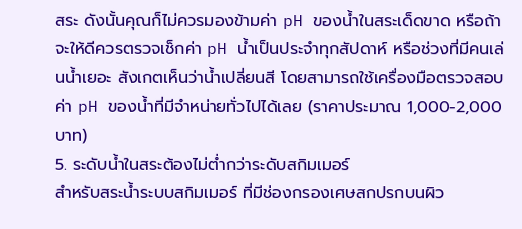สระ ดังนั้นคุณก็ไม่ควรมองข้ามค่า pH ของน้ำในสระเด็ดขาด หรือถ้าจะให้ดีควรตรวจเช็กค่า pH น้ำเป็นประจำทุกสัปดาห์ หรือช่วงที่มีคนเล่นน้ำเยอะ สังเกตเห็นว่าน้ำเปลี่ยนสี โดยสามารถใช้เครื่องมือตรวจสอบค่า pH ของน้ำที่มีจำหน่ายทั่วไปได้เลย (ราคาประมาณ 1,000-2,000 บาท)
5. ระดับน้ำในสระต้องไม่ต่ำกว่าระดับสกิมเมอร์
สำหรับสระน้ำระบบสกิมเมอร์ ที่มีช่องกรองเศษสกปรกบนผิว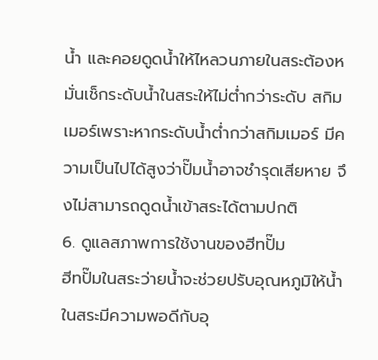น้ำ และคอยดูดน้ำให้ไหลวนภายในสระต้องหมั่นเช็กระดับน้ำในสระให้ไม่ต่ำกว่าระดับ สกิมเมอร์เพราะหากระดับน้ำต่ำกว่าสกิมเมอร์ มีความเป็นไปได้สูงว่าปั๊มน้ำอาจชำรุดเสียหาย จึงไม่สามารถดูดน้ำเข้าสระได้ตามปกติ
6. ดูแลสภาพการใช้งานของฮีทปั๊ม
ฮีทปั๊มในสระว่ายน้ำจะช่วยปรับอุณหภูมิให้น้ำในสระมีความพอดีกับอุ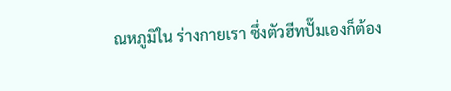ณหภูมิใน ร่างกายเรา ซึ่งตัวฮีทปั๊มเองก็ต้อง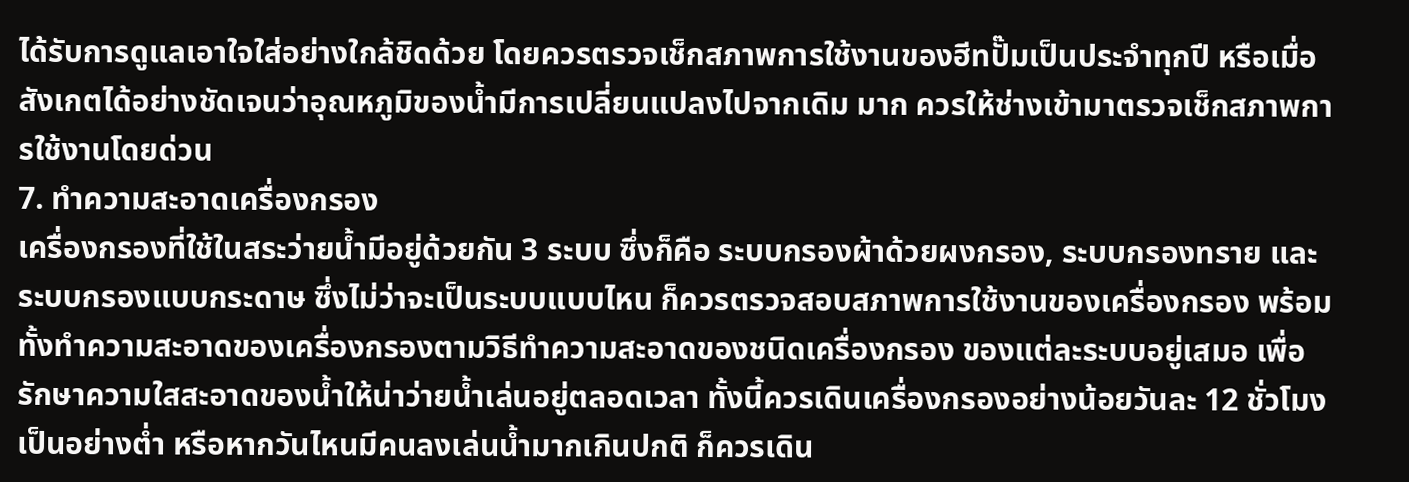ได้รับการดูแลเอาใจใส่อย่างใกล้ชิดด้วย โดยควรตรวจเช็กสภาพการใช้งานของฮีทปั๊มเป็นประจำทุกปี หรือเมื่อสังเกตได้อย่างชัดเจนว่าอุณหภูมิของน้ำมีการเปลี่ยนแปลงไปจากเดิม มาก ควรให้ช่างเข้ามาตรวจเช็กสภาพการใช้งานโดยด่วน
7. ทำความสะอาดเครื่องกรอง
เครื่องกรองที่ใช้ในสระว่ายน้ำมีอยู่ด้วยกัน 3 ระบบ ซึ่งก็คือ ระบบกรองผ้าด้วยผงกรอง, ระบบกรองทราย และระบบกรองแบบกระดาษ ซึ่งไม่ว่าจะเป็นระบบแบบไหน ก็ควรตรวจสอบสภาพการใช้งานของเครื่องกรอง พร้อมทั้งทำความสะอาดของเครื่องกรองตามวิธีทำความสะอาดของชนิดเครื่องกรอง ของแต่ละระบบอยู่เสมอ เพื่อรักษาความใสสะอาดของน้ำให้น่าว่ายน้ำเล่นอยู่ตลอดเวลา ทั้งนี้ควรเดินเครื่องกรองอย่างน้อยวันละ 12 ชั่วโมงเป็นอย่างต่ำ หรือหากวันไหนมีคนลงเล่นน้ำมากเกินปกติ ก็ควรเดิน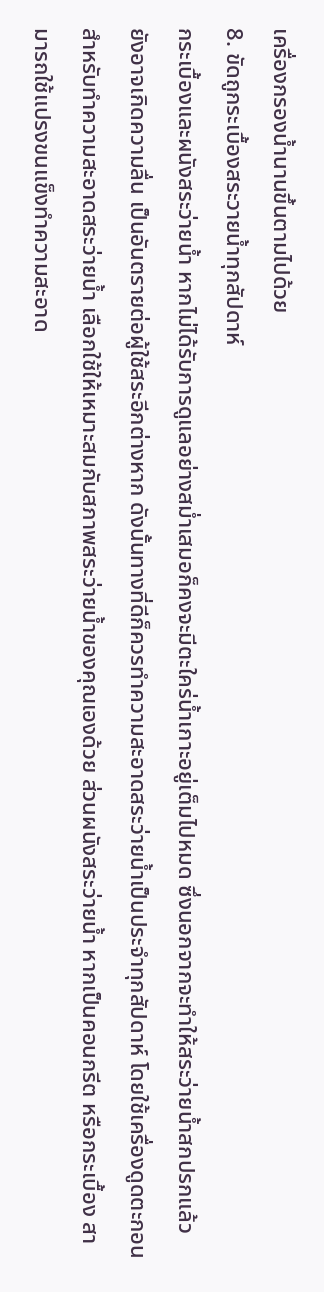เครื่องกรองน้ำนานขึ้นตามไปด้วย
8. ขัดถูกระเบื้องสระวายน้ำทุกสัปดาห์
กระเบื้องและผนังสระว่ายน้ำ หากไม่ได้รับการดูแลอย่างสม่ำเสมอก็คงจะมีตะใคร่น้ำเกาะอยู่เต็มไปหมด ซึ่งนอกจากจะทำให้สระว่ายน้ำสกปรกแล้ว ยังอาจเกิดความลื่น เป็นอันตรายต่อผู้ใช้สระอีกต่างหาก ดังนั้นทางที่ดีก็ควรทำความสะอาดสระว่ายน้ำเป็นประจำทุกสัปดาห์ โดยใช้เครื่องดูดตะกอนสำหรับทำความสะอาดสระว่ายน้ำ เลือกใช้ให้เหมาะสมกับสภาพสระว่ายน้ำของคุณเองด้วย ส่วนผนังสระว่ายน้ำ หากเป็นคอนกรีต หรือกระเบื้อง สามารถใช้แปรงขนแข็งทำความสะอาด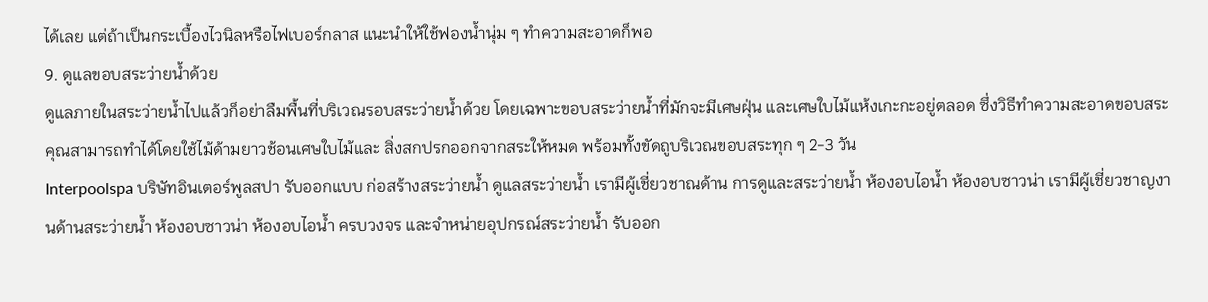ได้เลย แต่ถ้าเป็นกระเบื้องไวนิลหรือไฟเบอร์กลาส แนะนำให้ใช้ฟองน้ำนุ่ม ๆ ทำความสะอาดก็พอ
9. ดูแลขอบสระว่ายน้ำด้วย
ดูแลภายในสระว่ายน้ำไปแล้วก็อย่าลืมพื้นที่บริเวณรอบสระว่ายน้ำด้วย โดยเฉพาะขอบสระว่ายน้ำที่มักจะมีเศษฝุ่น และเศษใบไม้แห้งเกะกะอยู่ตลอด ซึ่งวิธีทำความสะอาดขอบสระคุณสามารถทำได้โดยใช้ไม้ด้ามยาวช้อนเศษใบไม้และ สิ่งสกปรกออกจากสระให้หมด พร้อมทั้งขัดถูบริเวณขอบสระทุก ๆ 2-3 วัน
Interpoolspa บริษัทอินเตอร์พูลสปา รับออกแบบ ก่อสร้างสระว่ายน้ำ ดูแลสระว่ายน้ำ เรามีผู้เชี่ยวชาณด้าน การดูและสระว่ายน้ำ ห้องอบไอน้ำ ห้องอบซาวน่า เรามีผู้เชี่ยวชาญงานด้านสระว่ายน้ำ ห้องอบซาวน่า ห้องอบไอน้ำ ครบวงจร และจำหน่ายอุปกรณ์สระว่ายน้ำ รับออก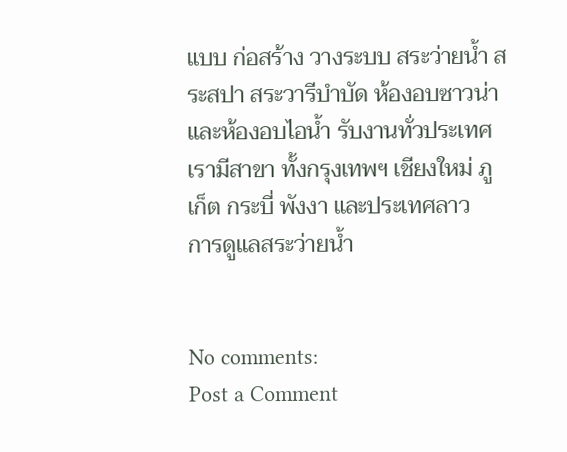แบบ ก่อสร้าง วางระบบ สระว่ายน้ำ สระสปา สระวารีบำบัด ห้องอบซาวน่าและห้องอบไอน้ำ รับงานทั่วประเทศ เรามีสาขา ทั้งกรุงเทพฯ เชียงใหม่ ภูเก็ต กระบี่ พังงา และประเทศลาว
การดูแลสระว่ายน้ำ


No comments:
Post a Comment